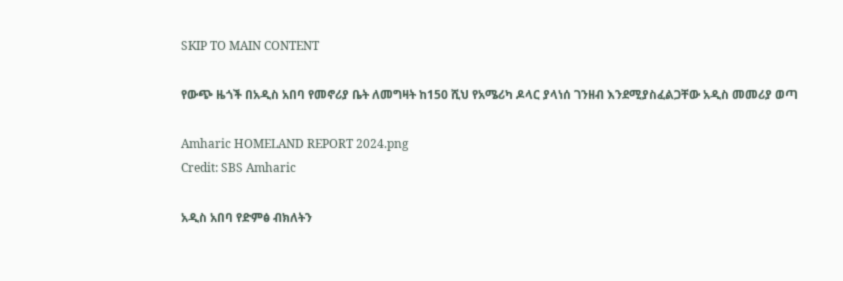SKIP TO MAIN CONTENT

የውጭ ዜጎች በአዲስ አበባ የመኖሪያ ቤት ለመግዛት ከ150 ሺህ የአሜሪካ ዶላር ያላነሰ ገንዘብ እንደሚያስፈልጋቸው አዲስ መመሪያ ወጣ

Amharic HOMELAND REPORT 2024.png
Credit: SBS Amharic

አዲስ አበባ የድምፅ ብክለትን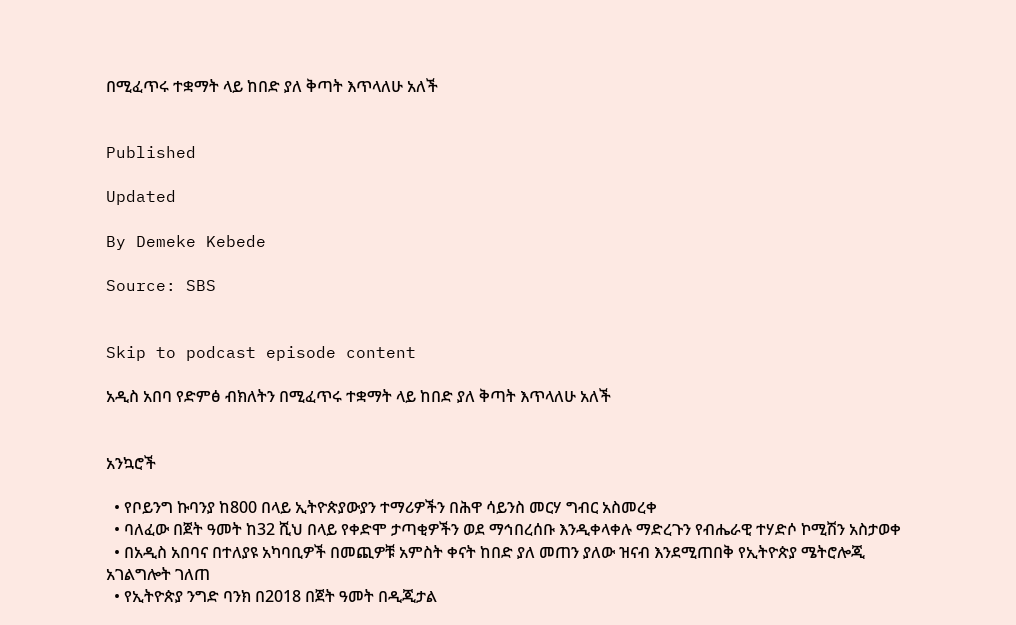በሚፈጥሩ ተቋማት ላይ ከበድ ያለ ቅጣት እጥላለሁ አለች


Published

Updated

By Demeke Kebede

Source: SBS


Skip to podcast episode content

አዲስ አበባ የድምፅ ብክለትን በሚፈጥሩ ተቋማት ላይ ከበድ ያለ ቅጣት እጥላለሁ አለች


አንኳሮች

  • የቦይንግ ኩባንያ ከ800 በላይ ኢትዮጵያውያን ተማሪዎችን በሕዋ ሳይንስ መርሃ ግብር አስመረቀ
  • ባለፈው በጀት ዓመት ከ32 ሺህ በላይ የቀድሞ ታጣቂዎችን ወደ ማኅበረሰቡ እንዲቀላቀሉ ማድረጉን የብሔራዊ ተሃድሶ ኮሚሽን አስታወቀ
  • በአዲስ አበባና በተለያዩ አካባቢዎች በመጪዎቹ አምስት ቀናት ከበድ ያለ መጠን ያለው ዝናብ እንደሚጠበቅ የኢትዮጵያ ሜትሮሎጂ አገልግሎት ገለጠ
  • የኢትዮጵያ ንግድ ባንክ በ2018 በጀት ዓመት በዲጂታል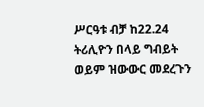ሥርዓቱ ብቻ ከ22.24 ትሪሊዮን በላይ ግብይት ወይም ዝውውር መደረጉን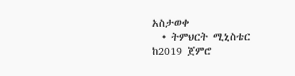አስታወቀ
  • ትምህርት ሚኒስቴር ከ2019 ጀምሮ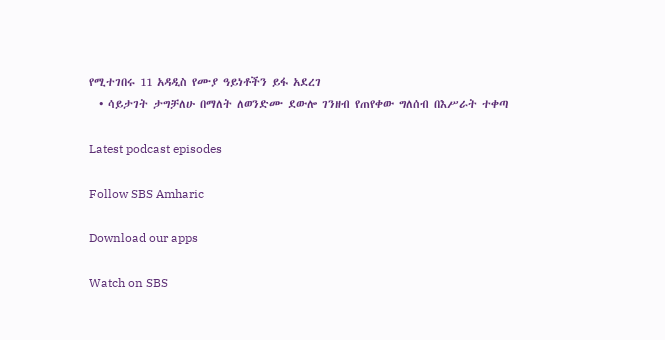የሚተገበሩ 11 አዳዲስ የሙያ ዓይነቶችን ይፋ አደረገ
  • ሳይታገት ታግቻለሁ በማለት ለወንድሙ ደውሎ ገንዘብ የጠየቀው ግለሰብ በእሥራት ተቀጣ

Latest podcast episodes

Follow SBS Amharic

Download our apps

Watch on SBS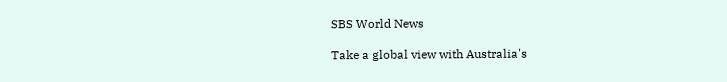SBS World News

Take a global view with Australia's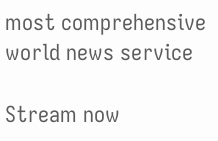most comprehensive world news service

Stream now